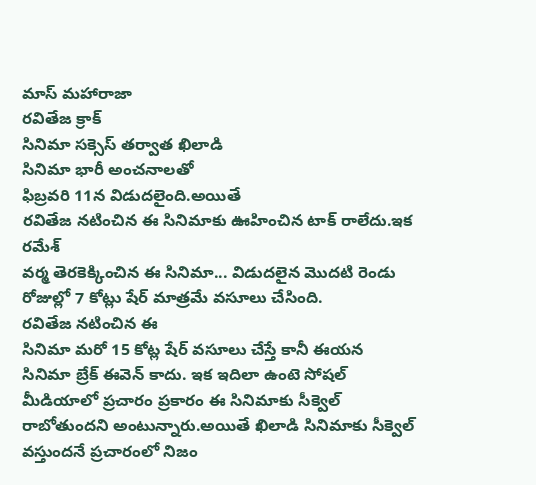మాస్ మహారాజా
రవితేజ క్రాక్
సినిమా సక్సెస్ తర్వాత ఖిలాడి
సినిమా భారీ అంచనాలతో
ఫిబ్రవరి 11న విడుదలైంది.అయితే
రవితేజ నటించిన ఈ సినిమాకు ఊహించిన టాక్ రాలేదు.ఇక రమేశ్
వర్మ తెరకెక్కించిన ఈ సినిమా... విడుదలైన మొదటి రెండు రోజుల్లో 7 కోట్లు షేర్ మాత్రమే వసూలు చేసింది.
రవితేజ నటించిన ఈ
సినిమా మరో 15 కోట్ల షేర్ వసూలు చేస్తే కానీ ఈయన
సినిమా బ్రేక్ ఈవెన్ కాదు. ఇక ఇదిలా ఉంటె సోషల్ మీడియాలో ప్రచారం ప్రకారం ఈ సినిమాకు సీక్వెల్ రాబోతుందని అంటున్నారు.అయితే ఖిలాడి సినిమాకు సీక్వెల్ వస్తుందనే ప్రచారంలో నిజం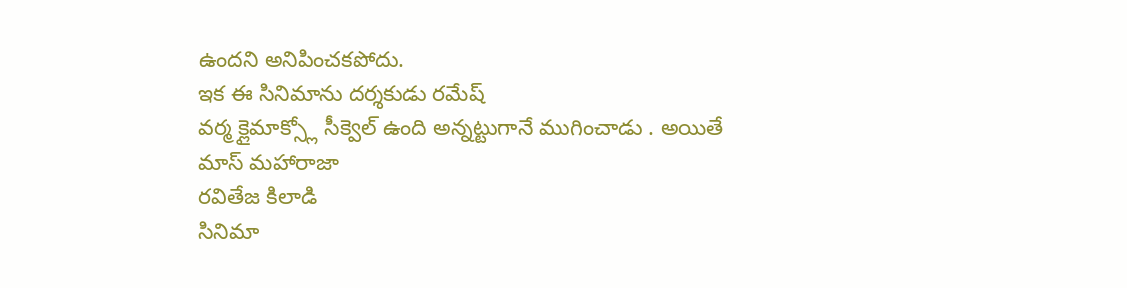ఉందని అనిపించకపోదు.
ఇక ఈ సినిమాను దర్శకుడు రమేష్
వర్మ క్లైమాక్స్లో సీక్వెల్ ఉంది అన్నట్టుగానే ముగించాడు . అయితే
మాస్ మహారాజా
రవితేజ కిలాడి
సినిమా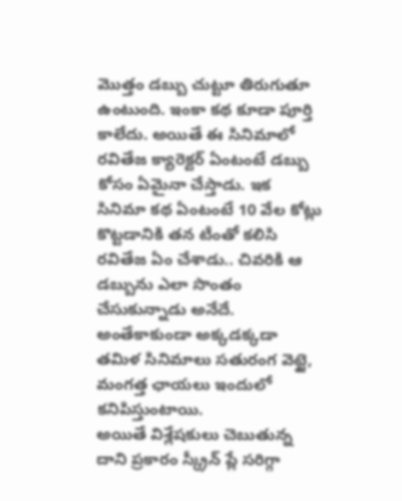మొత్తం డబ్బు చుట్టూ తిరుగుతూ ఉంటుంది. ఇంకా కథ కూడా పూర్తి కాలేదు. అయితే ఈ సినిమాలో
రవితేజ క్యారెక్టర్ ఏంటంటే డబ్బు కోసం ఏమైనా చేస్తాడు. ఇక
సినిమా కథ ఏంటంటే 10 వేల కోట్లు కొట్టడానికి తన టీంతో కలిసి
రవితేజ ఏం చేశాడు.. చివరికి ఆ డబ్బును ఎలా సొంతం చేసుకున్నాడు అనేదే. అంతేకాకుండా అక్కడక్కడా
తమిళ సినిమాలు సతురంగ వెట్టై, మంగత్త ఛాయలు ఇందులో కనిపిస్తుంటాయి.
అయితే విశ్లేషకులు చెబుతున్న దాని ప్రకారం స్క్రీన్ ప్లే సరిగ్గా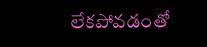లేకపోవడంతో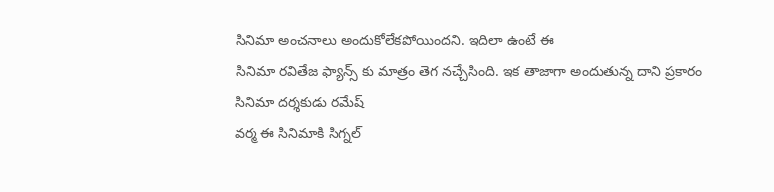సినిమా అంచనాలు అందుకోలేకపోయిందని. ఇదిలా ఉంటే ఈ
సినిమా రవితేజ ఫ్యాన్స్ కు మాత్రం తెగ నచ్చేసింది. ఇక తాజాగా అందుతున్న దాని ప్రకారం
సినిమా దర్శకుడు రమేష్
వర్మ ఈ సినిమాకి సిగ్నల్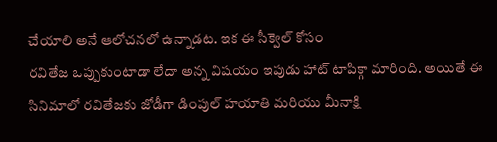చేయాలి అనే ఆలోచనలో ఉన్నాడట. ఇక ఈ సీక్వెల్ కోసం
రవితేజ ఒప్పుకుంటాడా లేదా అన్న విషయం ఇపుడు హాట్ టాపిక్గా మారింది. అయితే ఈ సినిమాలో రవితేజకు జోడీగా డింపుల్ హయాతి మరియు మీనాక్షి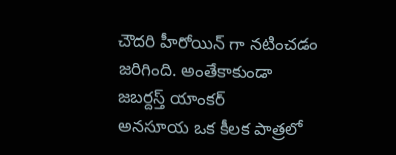చౌదరి హీరోయిన్ గా నటించడం జరిగింది. అంతేకాకుండా జబర్దస్త్ యాంకర్
అనసూయ ఒక కీలక పాత్రలో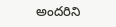అందరిని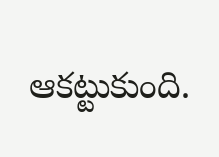ఆకట్టుకుంది.